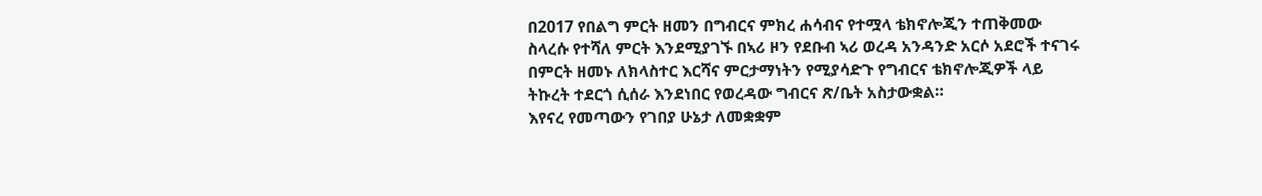በ2017 የበልግ ምርት ዘመን በግብርና ምክረ ሐሳብና የተሟላ ቴክኖሎጂን ተጠቅመው ስላረሱ የተሻለ ምርት እንደሚያገኙ በኣሪ ዞን የደቡብ ኣሪ ወረዳ አንዳንድ አርሶ አደሮች ተናገሩ
በምርት ዘመኑ ለክላስተር እርሻና ምርታማነትን የሚያሳድጉ የግብርና ቴክኖሎጂዎች ላይ ትኩረት ተደርጎ ሲሰራ እንደነበር የወረዳው ግብርና ጽ/ቤት አስታውቋል።
እየናረ የመጣውን የገበያ ሁኔታ ለመቋቋም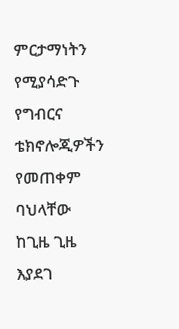ምርታማነትን የሚያሳድጉ የግብርና ቴክኖሎጂዎችን የመጠቀም ባህላቸው ከጊዜ ጊዜ እያደገ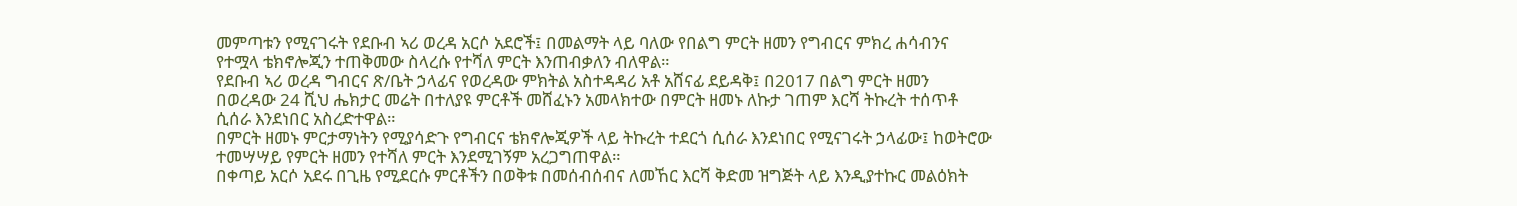መምጣቱን የሚናገሩት የደቡብ ኣሪ ወረዳ አርሶ አደሮች፤ በመልማት ላይ ባለው የበልግ ምርት ዘመን የግብርና ምክረ ሐሳብንና የተሟላ ቴክኖሎጂን ተጠቅመው ስላረሱ የተሻለ ምርት እንጠብቃለን ብለዋል።
የደቡብ ኣሪ ወረዳ ግብርና ጽ/ቤት ኃላፊና የወረዳው ምክትል አስተዳዳሪ አቶ አሸናፊ ደይዳቅ፤ በ2017 በልግ ምርት ዘመን በወረዳው 24 ሺህ ሔክታር መሬት በተለያዩ ምርቶች መሸፈኑን አመላክተው በምርት ዘመኑ ለኩታ ገጠም እርሻ ትኩረት ተሰጥቶ ሲሰራ እንደነበር አስረድተዋል።
በምርት ዘመኑ ምርታማነትን የሚያሳድጉ የግብርና ቴክኖሎጂዎች ላይ ትኩረት ተደርጎ ሲሰራ እንደነበር የሚናገሩት ኃላፊው፤ ከወትሮው ተመሣሣይ የምርት ዘመን የተሻለ ምርት እንደሚገኝም አረጋግጠዋል።
በቀጣይ አርሶ አደሩ በጊዜ የሚደርሱ ምርቶችን በወቅቱ በመሰብሰብና ለመኸር እርሻ ቅድመ ዝግጅት ላይ እንዲያተኩር መልዕክት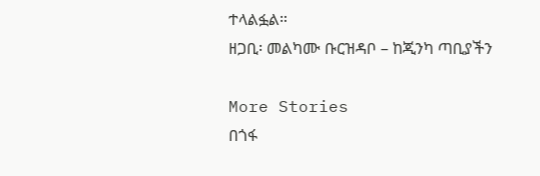ተላልፏል።
ዘጋቢ፡ መልካሙ ቡርዝዳቦ – ከጂንካ ጣቢያችን

More Stories
በጎፋ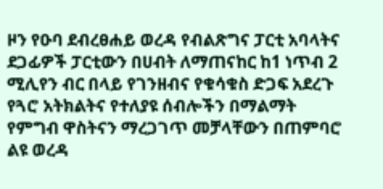ዞን የዑባ ደብረፀሐይ ወረዳ የብልጽግና ፓርቲ አባላትና ደጋፊዎች ፓርቲውን በሀብት ለማጠናከር ከ1 ነጥብ 2 ሚሊየን ብር በላይ የገንዘብና የቁሳቁስ ድጋፍ አደረጉ
የጓሮ አትክልትና የተለያዩ ሰብሎችን በማልማት የምግብ ዋስትናን ማረጋገጥ መቻላቸውን በጠምባሮ ልዩ ወረዳ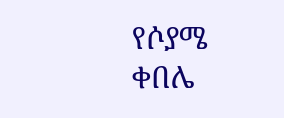የሶያሜ ቀበሌ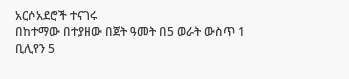አርሶአደሮች ተናገሩ
በከተማው በተያዘው በጀት ዓመት በ5 ወራት ውስጥ 1 ቢሊየን 5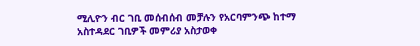ሚሊዮን ብር ገቢ መሰብሰብ መቻሉን የአርባምንጭ ከተማ አስተዳደር ገቢዎች መምሪያ አስታወቀ